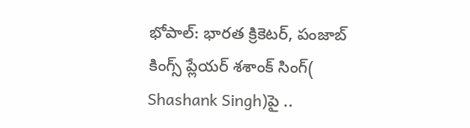భోపాల్: భారత క్రికెటర్, పంజాబ్ కింగ్స్ ప్లేయర్ శశాంక్ సింగ్( Shashank Singh)పై ..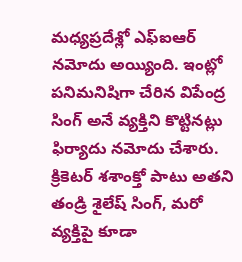మధ్యప్రదేశ్లో ఎఫ్ఐఆర్ నమోదు అయ్యింది. ఇంట్లో పనిమనిషిగా చేరిన విపేంద్ర సింగ్ అనే వ్యక్తిని కొట్టినట్లు ఫిర్యాదు నమోదు చేశారు. క్రికెటర్ శశాంక్తో పాటు అతని తండ్రి శైలేష్ సింగ్, మరో వ్యక్తిపై కూడా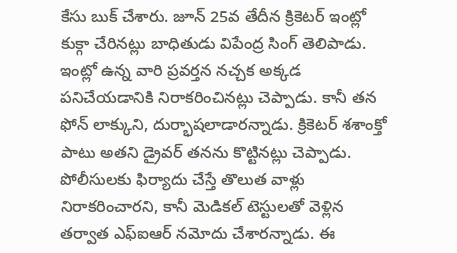కేసు బుక్ చేశారు. జూన్ 25వ తేదీన క్రికెటర్ ఇంట్లో కుక్గా చేరినట్లు బాధితుడు విపేంద్ర సింగ్ తెలిపాడు. ఇంట్లో ఉన్న వారి ప్రవర్తన నచ్చక అక్కడ పనిచేయడానికి నిరాకరించినట్లు చెప్పాడు. కానీ తన ఫోన్ లాక్కుని, దుర్భాషలాడారన్నాడు. క్రికెటర్ శశాంక్తో పాటు అతని డ్రైవర్ తనను కొట్టినట్లు చెప్పాడు.
పోలీసులకు ఫిర్యాదు చేస్తే తొలుత వాళ్లు నిరాకరించారని, కానీ మెడికల్ టెస్టులతో వెళ్లిన తర్వాత ఎఫ్ఐఆర్ నమోదు చేశారన్నాడు. ఈ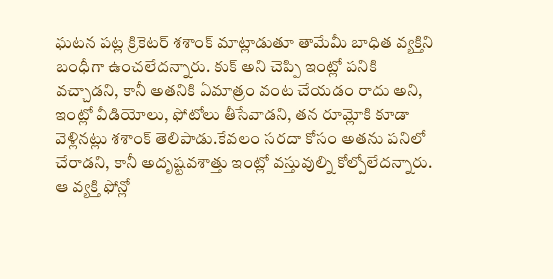ఘటన పట్ల క్రికెటర్ శశాంక్ మాట్లాడుతూ తామేమీ బాధిత వ్యక్తిని బంధీగా ఉంచలేదన్నారు. కుక్ అని చెప్పి ఇంట్లో పనికి వచ్చాడని, కానీ అతనికి ఏమాత్రం వంట చేయడం రాదు అని, ఇంట్లో వీడియోలు, ఫోటోలు తీసేవాడని, తన రూమ్లోకి కూడా వెళ్లినట్లు శశాంక్ తెలిపాడు.కేవలం సరదా కోసం అతను పనిలో చేరాడని, కానీ అదృష్టవశాత్తు ఇంట్లో వస్తువుల్ని కోల్పోలేదన్నారు. ఆ వ్యక్తి ఫోన్లో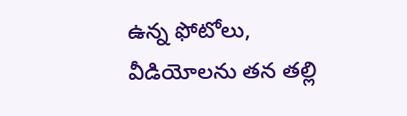ఉన్న ఫోటోలు, వీడియోలను తన తల్లి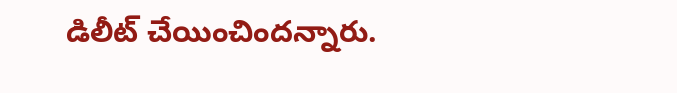డిలీట్ చేయించిందన్నారు.